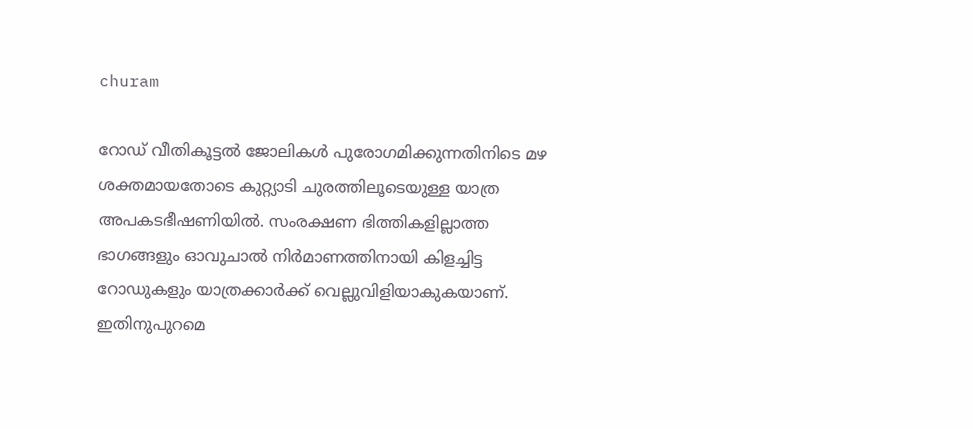churam

റോഡ് വീതികൂട്ടൽ ജോലികൾ പുരോഗമിക്കുന്നതിനിടെ മഴ ശക്തമായതോടെ കുറ്റ്യാടി ചുരത്തിലൂടെയുള്ള യാത്ര അപകടഭീഷണിയില്‍. സംരക്ഷണ ഭിത്തികളില്ലാത്ത ഭാഗങ്ങളും ഓവുചാൽ നിർമാണത്തിനായി കിളച്ചിട്ട റോഡുകളും യാത്രക്കാർക്ക് വെല്ലുവിളിയാകുകയാണ്. ഇതിനുപുറമെ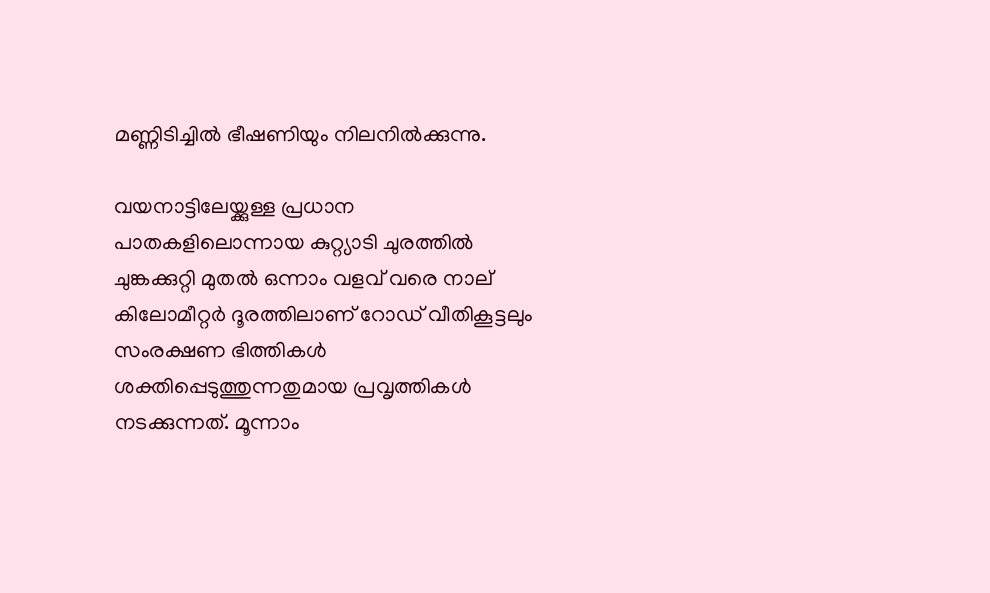മണ്ണിടിച്ചിൽ ഭീഷണിയും നിലനിൽക്കുന്നു.

വയനാട്ടിലേയ്ക്കുള്ള പ്രധാന പാതകളിലൊന്നായ കുറ്റ്യാടി ചുരത്തിൽ ചുങ്കക്കുറ്റി മുതൽ ഒന്നാം വളവ് വരെ നാല് കിലോമീറ്റർ ദൂരത്തിലാണ് റോഡ് വീതികൂട്ടലും സംരക്ഷണ ഭിത്തികൾ ശക്തിപ്പെടുത്തുന്നതുമായ പ്രവൃത്തികൾ നടക്കുന്നത്. മൂന്നാം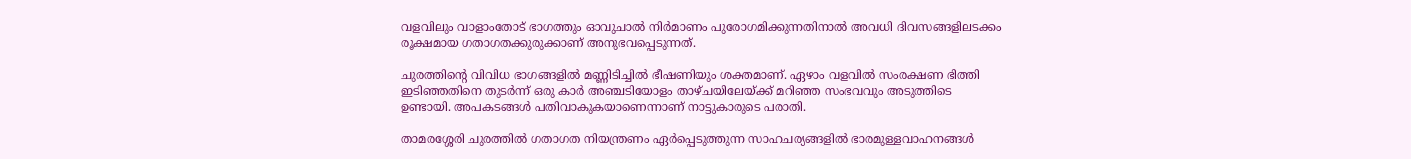വളവിലും വാളാംതോട് ഭാഗത്തും ഓവുചാൽ നിർമാണം പുരോഗമിക്കുന്നതിനാൽ അവധി ദിവസങ്ങളിലടക്കം രൂക്ഷമായ ഗതാഗതക്കുരുക്കാണ് അനുഭവപ്പെടുന്നത്.

ചുരത്തിന്റെ വിവിധ ഭാഗങ്ങളിൽ മണ്ണിടിച്ചിൽ ഭീഷണിയും ശക്തമാണ്. ഏഴാം വളവിൽ സംരക്ഷണ ഭിത്തി ഇടിഞ്ഞതിനെ തുടർന്ന് ഒരു കാർ അഞ്ചടിയോളം താഴ്ചയിലേയ്ക്ക് മറിഞ്ഞ സംഭവവും അടുത്തിടെ ഉണ്ടായി. അപകടങ്ങൾ പതിവാകുകയാണെന്നാണ് നാട്ടുകാരുടെ പരാതി.

താമരശ്ശേരി ചുരത്തിൽ ഗതാഗത നിയന്ത്രണം ഏർപ്പെടുത്തുന്ന സാഹചര്യങ്ങളിൽ ഭാരമുള്ളവാഹനങ്ങൾ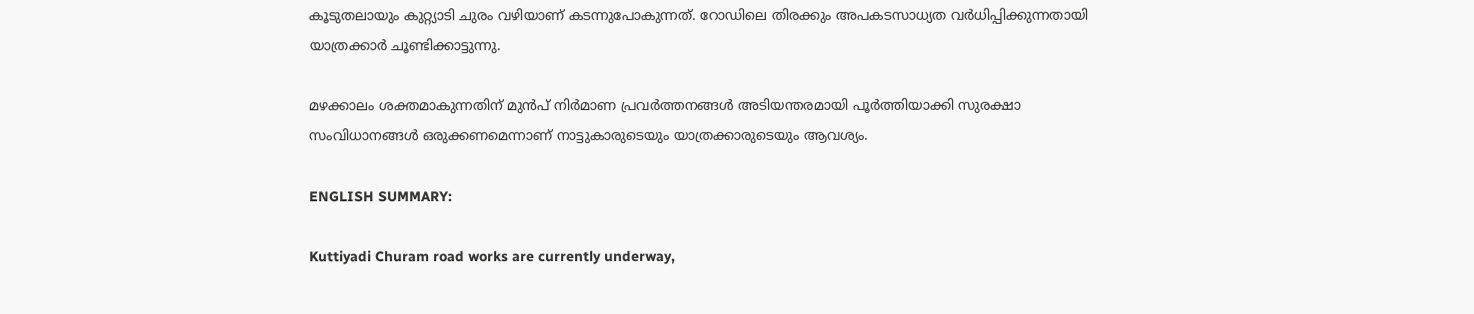കൂടുതലായും കുറ്റ്യാടി ചുരം വഴിയാണ് കടന്നുപോകുന്നത്. റോഡിലെ തിരക്കും അപകടസാധ്യത വർധിപ്പിക്കുന്നതായി യാത്രക്കാർ ചൂണ്ടിക്കാട്ടുന്നു.

മഴക്കാലം ശക്തമാകുന്നതിന് മുന്‍പ് നിർമാണ പ്രവർത്തനങ്ങൾ അടിയന്തരമായി പൂർത്തിയാക്കി സുരക്ഷാ സംവിധാനങ്ങൾ ഒരുക്കണമെന്നാണ് നാട്ടുകാരുടെയും യാത്രക്കാരുടെയും ആവശ്യം.

ENGLISH SUMMARY:

Kuttiyadi Churam road works are currently underway,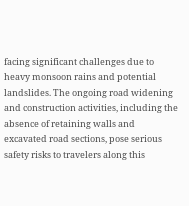facing significant challenges due to heavy monsoon rains and potential landslides. The ongoing road widening and construction activities, including the absence of retaining walls and excavated road sections, pose serious safety risks to travelers along this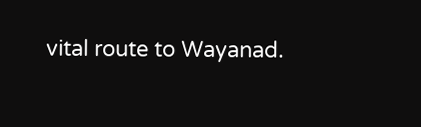vital route to Wayanad.